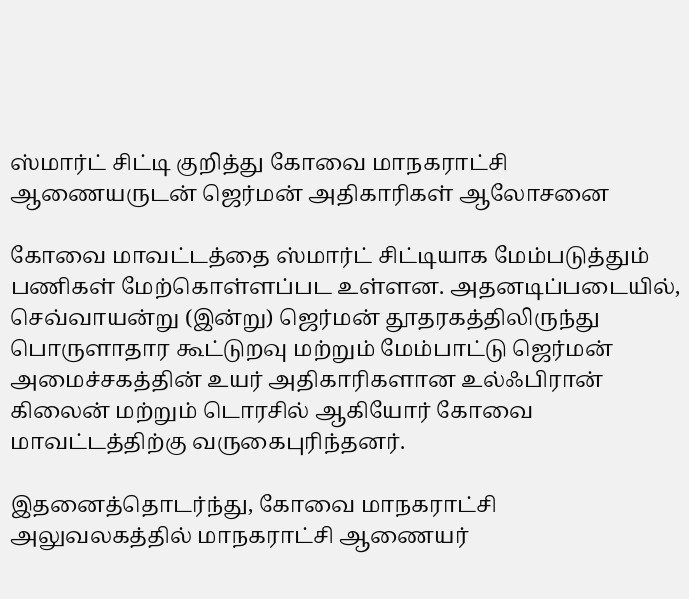ஸ்மார்ட் சிட்டி குறித்து கோவை மாநகராட்சி ஆணையருடன் ஜெர்மன் அதிகாரிகள் ஆலோசனை

கோவை மாவட்டத்தை ஸ்மார்ட் சிட்டியாக மேம்படுத்தும் பணிகள் மேற்கொள்ளப்பட உள்ளன. அதனடிப்படையில், செவ்வாயன்று (இன்று) ஜெர்மன் தூதரகத்திலிருந்து பொருளாதார கூட்டுறவு மற்றும் மேம்பாட்டு ஜெர்மன் அமைச்சகத்தின் உயர் அதிகாரிகளான உல்ஃபிரான் கிலைன் மற்றும் டொரசில் ஆகியோர் கோவை மாவட்டத்திற்கு வருகைபுரிந்தனர்.

இதனைத்தொடர்ந்து, கோவை மாநகராட்சி அலுவலகத்தில் மாநகராட்சி ஆணையர்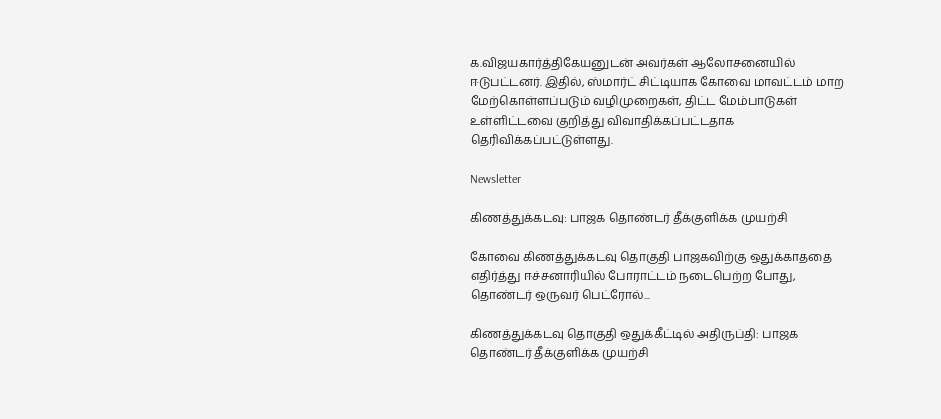க.விஜயகார்த்திகேயனுடன் அவர்கள் ஆலோசனையில் ஈடுபட்டனர். இதில், ஸ்மார்ட் சிட்டியாக கோவை மாவட்டம் மாற மேற்கொள்ளப்படும் வழிமுறைகள், திட்ட மேம்பாடுகள் உள்ளிட்டவை குறித்து விவாதிக்கப்பட்டதாக தெரிவிக்கப்பட்டுள்ளது.

Newsletter

கிணத்துக்கடவு: பாஜக தொண்டர் தீக்குளிக்க முயற்சி

கோவை கிணத்துக்கடவு தொகுதி பாஜகவிற்கு ஒதுக்காததை எதிர்த்து ஈச்சனாரியில் போராட்டம் நடைபெற்ற போது, தொண்டர் ஒருவர் பெட்ரோல்...

கிணத்துக்கடவு தொகுதி ஒதுக்கீட்டில் அதிருப்தி: பாஜக தொண்டர் தீக்குளிக்க முயற்சி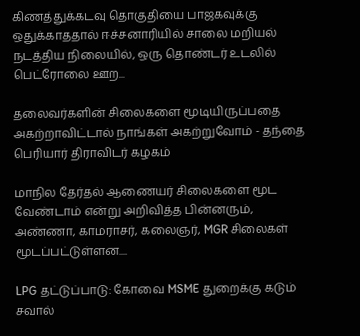கிணத்துக்கடவு தொகுதியை பாஜகவுக்கு ஒதுக்காததால் ஈச்சனாரியில் சாலை மறியல் நடத்திய நிலையில், ஒரு தொண்டர் உடலில் பெட்ரோலை ஊற...

தலைவர்களின் சிலைகளை மூடியிருப்பதை அகற்றாவிட்டால் நாங்கள் அகற்றுவோம் - தந்தை பெரியார் திராவிடர் கழகம்

மாநில தேர்தல் ஆணையர் சிலைகளை மூட வேண்டாம் என்று அறிவித்த பின்னரும், அண்ணா, காமராசர், கலைஞர், MGR சிலைகள் மூடப்பட்டுள்ளன....

LPG தட்டுப்பாடு: கோவை MSME துறைக்கு கடும் சவால்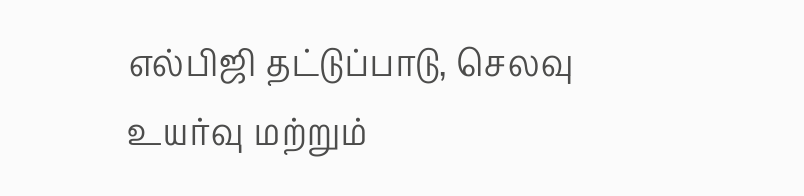எல்பிஜி தட்டுப்பாடு, செலவு உயர்வு மற்றும்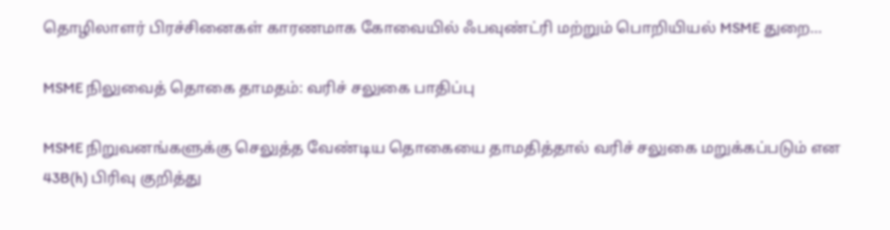தொழிலாளர் பிரச்சினைகள் காரணமாக கோவையில் ஃபவுண்ட்ரி மற்றும் பொறியியல் MSME துறை...

MSME நிலுவைத் தொகை தாமதம்: வரிச் சலுகை பாதிப்பு

MSME நிறுவனங்களுக்கு செலுத்த வேண்டிய தொகையை தாமதித்தால் வரிச் சலுகை மறுக்கப்படும் என 43B(h) பிரிவு குறித்து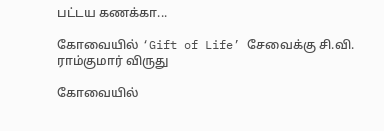பட்டய கணக்கா...

கோவையில் ‘Gift of Life’ சேவைக்கு சி.வி. ராம்குமார் விருது

கோவையில்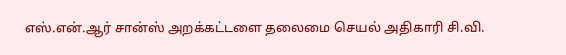எஸ்.என்.ஆர் சான்ஸ் அறக்கட்டளை தலைமை செயல் அதிகாரி சி.வி.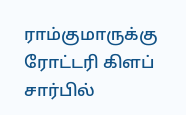ராம்குமாருக்கு ரோட்டரி கிளப் சார்பில்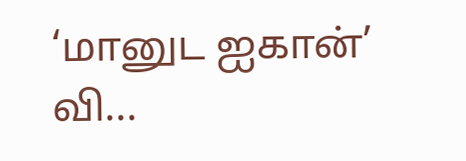‘மானுட ஐகான்’ வி...